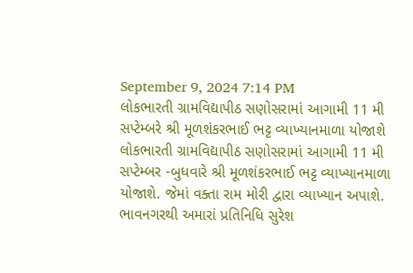September 9, 2024 7:14 PM
લોકભારતી ગ્રામવિદ્યાપીઠ સણોસરામાં આગામી 11 મી સપ્ટેમ્બરે શ્રી મૂળશંકરભાઈ ભટ્ટ વ્યાખ્યાનમાળા યોજાશે
લોકભારતી ગ્રામવિદ્યાપીઠ સણોસરામાં આગામી 11 મી સપ્ટેમ્બર -બુધવારે શ્રી મૂળશંકરભાઈ ભટ્ટ વ્યાખ્યાનમાળા યોજાશે. જેમાં વક્તા રામ મોરી દ્વારા વ્યાખ્યાન અપાશે. ભાવનગરથી અમારાં પ્રતિનિધિ સુરેશ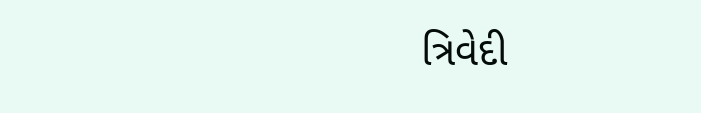ત્રિવેદી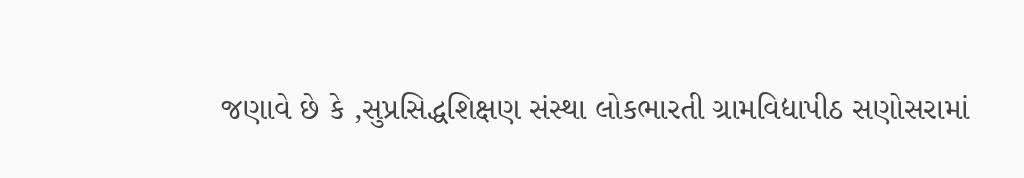જણાવે છે કે ,સુપ્રસિદ્ધશિક્ષણ સંસ્થા લોકભારતી ગ્રામવિદ્યાપીઠ સણોસરામાં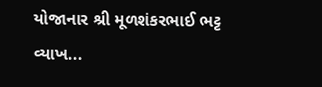યોજાનાર શ્રી મૂળશંકરભાઈ ભટ્ટ વ્યાખ...